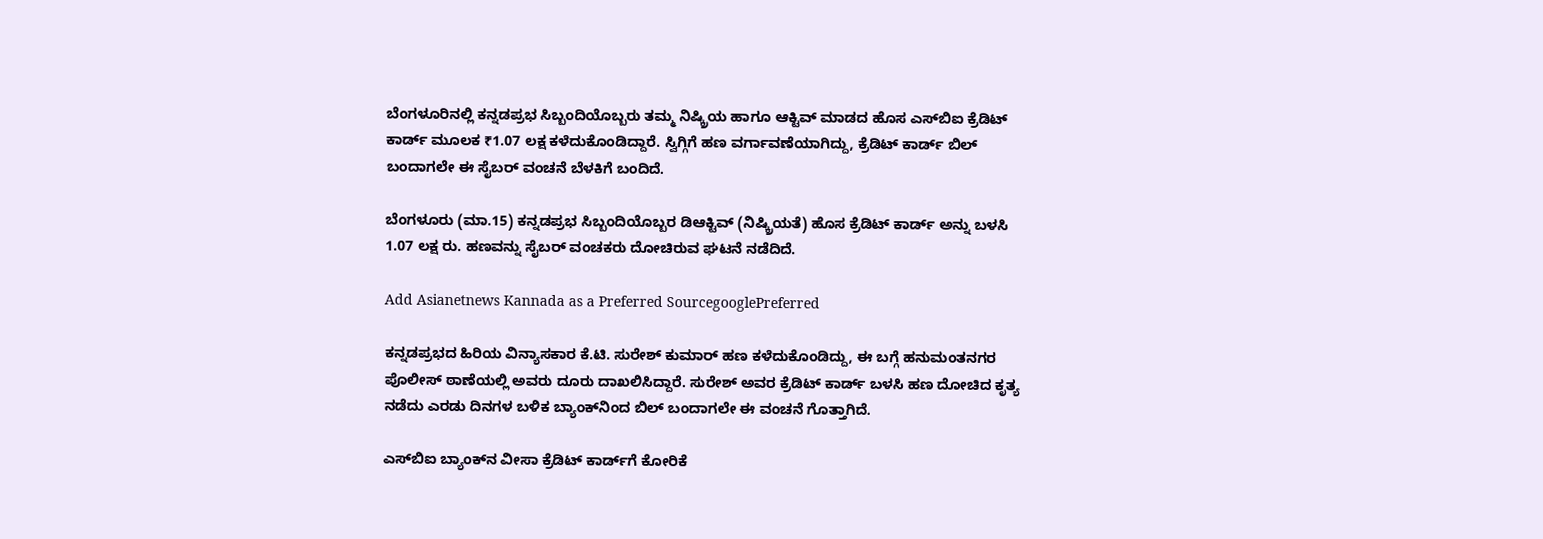ಬೆಂಗಳೂರಿನಲ್ಲಿ ಕನ್ನಡಪ್ರಭ ಸಿಬ್ಬಂದಿಯೊಬ್ಬರು ತಮ್ಮ ನಿಷ್ಕ್ರಿಯ ಹಾಗೂ ಆಕ್ಟಿವ್ ಮಾಡದ ಹೊಸ ಎಸ್‌ಬಿಐ ಕ್ರೆಡಿಟ್ ಕಾರ್ಡ್ ಮೂಲಕ ₹1.07 ಲಕ್ಷ ಕಳೆದುಕೊಂಡಿದ್ದಾರೆ. ಸ್ವಿಗ್ಗಿಗೆ ಹಣ ವರ್ಗಾವಣೆಯಾಗಿದ್ದು, ಕ್ರೆಡಿಟ್ ಕಾರ್ಡ್ ಬಿಲ್ ಬಂದಾಗಲೇ ಈ ಸೈಬರ್ ವಂಚನೆ ಬೆಳಕಿಗೆ ಬಂದಿದೆ.

ಬೆಂಗಳೂರು (ಮಾ.15) ಕನ್ನಡಪ್ರಭ ಸಿಬ್ಬಂದಿಯೊಬ್ಬರ ಡಿಆಕ್ಟಿವ್ (ನಿಷ್ಕ್ರಿಯತೆ) ಹೊಸ ಕ್ರೆಡಿಟ್ ಕಾರ್ಡ್‌ ಅನ್ನು ಬಳಸಿ 1.07 ಲಕ್ಷ ರು. ಹಣವನ್ನು ಸೈಬರ್ ವಂಚಕರು ದೋಚಿರುವ ಘಟನೆ ನಡೆದಿದೆ.

Add Asianetnews Kannada as a Preferred SourcegooglePreferred

ಕನ್ನಡಪ್ರಭದ ಹಿರಿಯ ವಿನ್ಯಾಸಕಾರ ಕೆ.ಟಿ. ಸುರೇಶ್ ಕುಮಾರ್ ಹಣ ಕಳೆದುಕೊಂಡಿದ್ದು, ಈ ಬಗ್ಗೆ ಹನುಮಂತನಗರ ಪೊಲೀಸ್ ಠಾಣೆಯಲ್ಲಿ ಅವರು ದೂರು ದಾಖಲಿಸಿದ್ದಾರೆ. ಸುರೇಶ್ ಅವರ ಕ್ರೆಡಿಟ್ ಕಾರ್ಡ್‌ ಬಳಸಿ ಹಣ ದೋಚಿದ ಕೃತ್ಯ ನಡೆದು ಎರಡು ದಿನಗಳ ಬಳಿಕ ಬ್ಯಾಂಕ್‌ನಿಂದ ಬಿಲ್ ಬಂದಾಗಲೇ ಈ ವಂಚನೆ ಗೊತ್ತಾಗಿದೆ.

ಎಸ್‌ಬಿಐ ಬ್ಯಾಂಕ್‌ನ ವೀಸಾ ಕ್ರೆಡಿಟ್ ಕಾರ್ಡ್‌ಗೆ ಕೋರಿಕೆ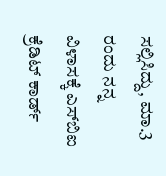ಸಲ್ಲಿಸಿದ್ದು, ಮಾ.3 ರಂದು ನನ್ನ ವಿಳಾಸಕ್ಕೆ ಎಸ್‌ಬಿಐ ಕ್ರೆಡಿಟ್ ಕಾರ್ಡ್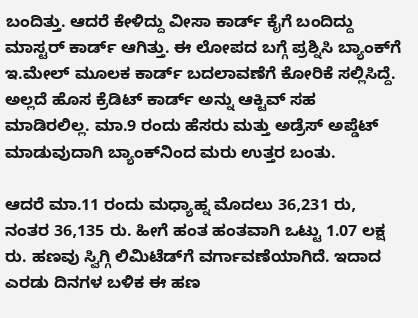ಬಂದಿತ್ತು. ಆದರೆ ಕೇಳಿದ್ದು ವೀಸಾ ಕಾರ್ಡ್ ಕೈಗೆ ಬಂದಿದ್ದು ಮಾಸ್ಟರ್ ಕಾರ್ಡ್ ಆಗಿತ್ತು. ಈ ಲೋಪದ ಬಗ್ಗೆ ಪ್ರಶ್ನಿಸಿ ಬ್ಯಾಂಕ್‌ಗೆ ಇ.ಮೇಲ್ ಮೂಲಕ ಕಾರ್ಡ್ ಬದಲಾವಣೆಗೆ ಕೋರಿಕೆ ಸಲ್ಲಿಸಿದ್ದೆ. ಅಲ್ಲದೆ ಹೊಸ ಕ್ರೆಡಿಟ್ ಕಾರ್ಡ್ ಅನ್ನು ಆಕ್ಟಿವ್ ಸಹ ಮಾಡಿರಲಿಲ್ಲ. ಮಾ.9 ರಂದು ಹೆಸರು ಮತ್ತು ಅಡ್ರೆಸ್‌ ಅಪ್ಡೆಟ್ ಮಾಡುವುದಾಗಿ ಬ್ಯಾಂಕ್‌ನಿಂದ ಮರು ಉತ್ತರ ಬಂತು.

ಆದರೆ ಮಾ.11 ರಂದು ಮಧ್ಯಾಹ್ನ ಮೊದಲು 36,231 ರು, ನಂತರ 36,135 ರು. ಹೀಗೆ ಹಂತ ಹಂತವಾಗಿ ಒಟ್ಟು 1.07 ಲಕ್ಷ ರು. ಹಣವು ಸ್ವಿಗ್ಗಿ ಲಿಮಿಟೆಡ್‌ಗೆ ವರ್ಗಾವಣೆಯಾಗಿದೆ. ಇದಾದ ಎರಡು ದಿನಗಳ ಬಳಿಕ ಈ ಹಣ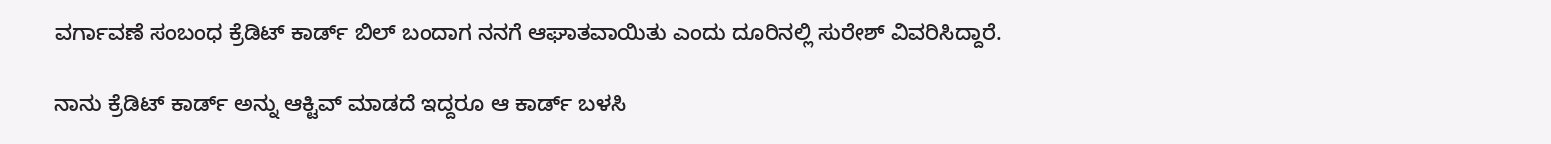ವರ್ಗಾವಣೆ ಸಂಬಂಧ ಕ್ರೆಡಿಟ್ ಕಾರ್ಡ್ ಬಿಲ್ ಬಂದಾಗ ನನಗೆ ಆಘಾತವಾಯಿತು ಎಂದು ದೂರಿನಲ್ಲಿ ಸುರೇಶ್ ವಿವರಿಸಿದ್ದಾರೆ.

ನಾನು ಕ್ರೆಡಿಟ್‌ ಕಾರ್ಡ್ ಅನ್ನು ಆಕ್ಟಿವ್ ಮಾಡದೆ ಇದ್ದರೂ ಆ ಕಾರ್ಡ್ ಬಳಸಿ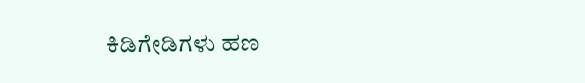ಕಿಡಿಗೇಡಿಗಳು ಹಣ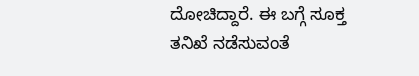ದೋಚಿದ್ದಾರೆ. ಈ ಬಗ್ಗೆ ಸೂಕ್ತ ತನಿಖೆ ನಡೆಸುವಂತೆ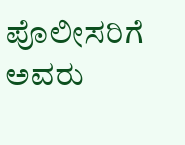ಪೊಲೀಸರಿಗೆ ಅವರು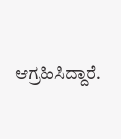ಆಗ್ರಹಿಸಿದ್ದಾರೆ.